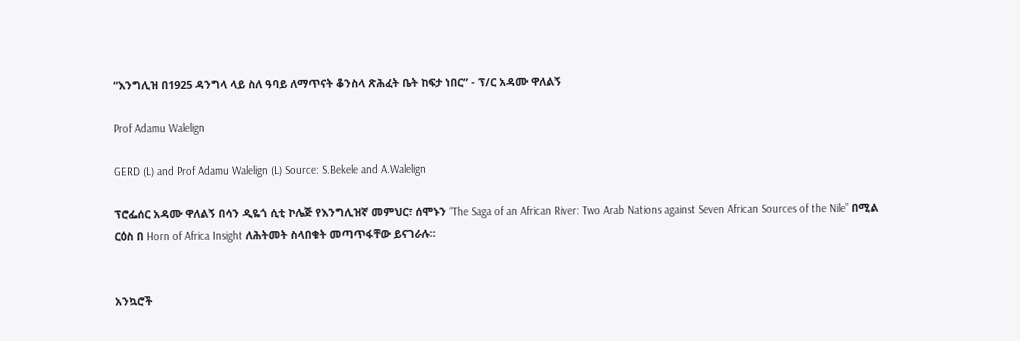“እንግሊዝ በ1925 ዳንግላ ላይ ስለ ዓባይ ለማጥናት ቆንስላ ጽሕፈት ቤት ከፍታ ነበር” - ፕ/ር አዳሙ ዋለልኝ

Prof Adamu Walelign

GERD (L) and Prof Adamu Walelign (L) Source: S.Bekele and A.Walelign

ፕሮፌሰር አዳሙ ዋለልኝ በሳን ዲዬጎ ሲቲ ኮሌጅ የእንግሊዝኛ መምህር፣ ሰሞኑን “The Saga of an African River: Two Arab Nations against Seven African Sources of the Nile” በሚል ርዕስ በ Horn of Africa Insight ለሕትመት ስላበቁት መጣጥፋቸው ይናገራሉ።


አንኳሮች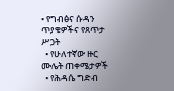• የግብፅና ሱዳን ጥያቄዎችና የጸጥታ ሥጋት
  • የሁለተኛው ዙር ሙሌት ጠቀሜታዎች
  • የሕዳሴ ግድብ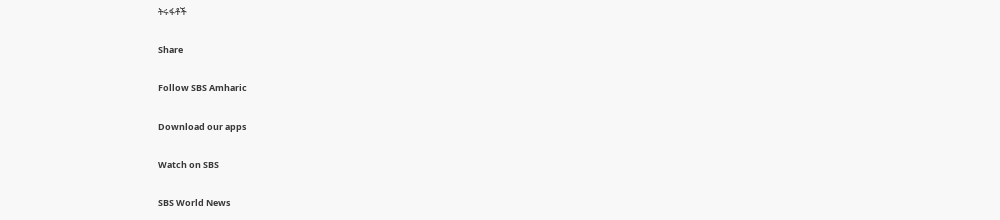ትሩፋቶች

Share

Follow SBS Amharic

Download our apps

Watch on SBS

SBS World News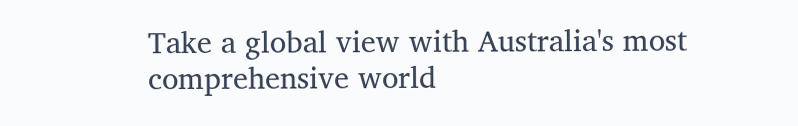Take a global view with Australia's most comprehensive world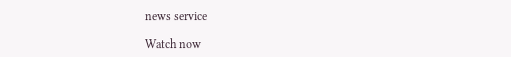news service

Watch now